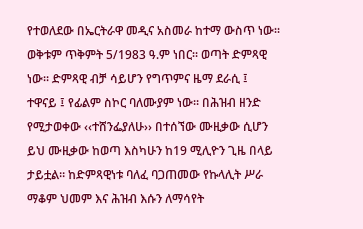የተወለደው በኤርትራዋ መዲና አስመራ ከተማ ውስጥ ነው። ወቅቱም ጥቅምት 5/1983 ዓ.ም ነበር። ወጣት ድምጻዊ ነው። ድምጻዊ ብቻ ሳይሆን የግጥምና ዜማ ደራሲ ፤ ተዋናይ ፤ የፊልም ስኮር ባለሙያም ነው። በሕዝብ ዘንድ የሚታወቀው ‹‹ተሸንፌያለሁ›› በተሰኘው ሙዚቃው ሲሆን ይህ ሙዚቃው ከወጣ እስካሁን ከ19 ሚሊዮን ጊዜ በላይ ታይቷል። ከድምጻዊነቱ ባለፈ ባጋጠመው የኩላሊት ሥራ ማቆም ህመም እና ሕዝብ እሱን ለማሳየት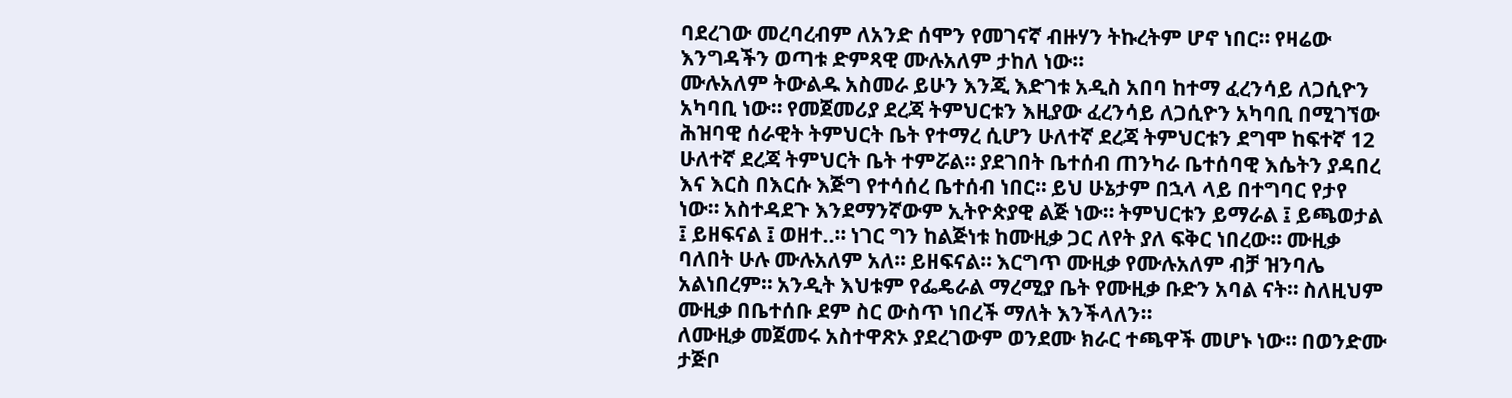ባደረገው መረባረብም ለአንድ ሰሞን የመገናኛ ብዙሃን ትኩረትም ሆኖ ነበር። የዛሬው እንግዳችን ወጣቱ ድምጻዊ ሙሉአለም ታከለ ነው፡፡
ሙሉአለም ትውልዱ አስመራ ይሁን እንጂ እድገቱ አዲስ አበባ ከተማ ፈረንሳይ ለጋሲዮን አካባቢ ነው። የመጀመሪያ ደረጃ ትምህርቱን እዚያው ፈረንሳይ ለጋሲዮን አካባቢ በሚገኘው ሕዝባዊ ሰራዊት ትምህርት ቤት የተማረ ሲሆን ሁለተኛ ደረጃ ትምህርቱን ደግሞ ከፍተኛ 12 ሁለተኛ ደረጃ ትምህርት ቤት ተምሯል። ያደገበት ቤተሰብ ጠንካራ ቤተሰባዊ እሴትን ያዳበረ እና እርስ በእርሱ እጅግ የተሳሰረ ቤተሰብ ነበር። ይህ ሁኔታም በኋላ ላይ በተግባር የታየ ነው። አስተዳደጉ እንደማንኛውም ኢትዮጵያዊ ልጅ ነው። ትምህርቱን ይማራል ፤ ይጫወታል ፤ ይዘፍናል ፤ ወዘተ..። ነገር ግን ከልጅነቱ ከሙዚቃ ጋር ለየት ያለ ፍቅር ነበረው። ሙዚቃ ባለበት ሁሉ ሙሉአለም አለ። ይዘፍናል። እርግጥ ሙዚቃ የሙሉአለም ብቻ ዝንባሌ አልነበረም። አንዲት እህቱም የፌዴራል ማረሚያ ቤት የሙዚቃ ቡድን አባል ናት። ስለዚህም ሙዚቃ በቤተሰቡ ደም ስር ውስጥ ነበረች ማለት እንችላለን፡፡
ለሙዚቃ መጀመሩ አስተዋጽኦ ያደረገውም ወንደሙ ክራር ተጫዋች መሆኑ ነው። በወንድሙ ታጅቦ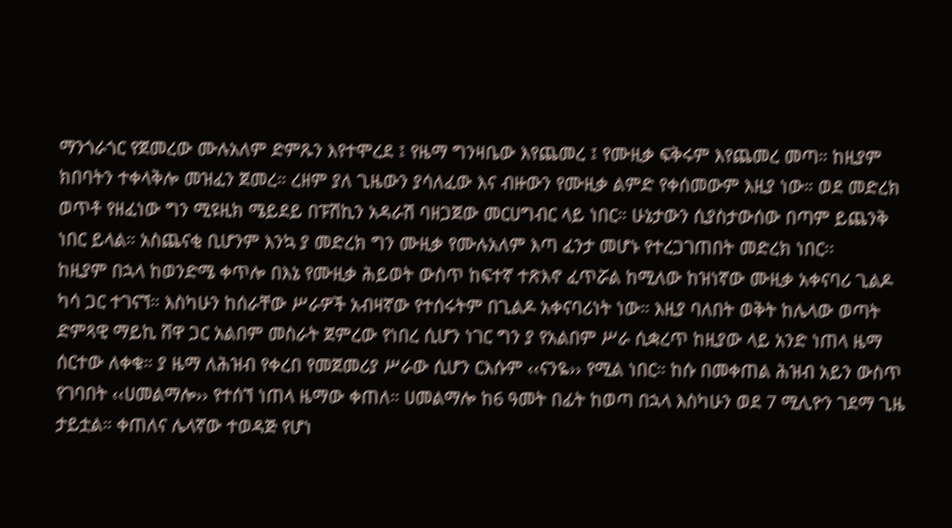ማንጎራጎር የጀመረው ሙሉአለም ድምጹን እየተሞረደ ፤ የዜማ ግንዛቤው እየጨመረ ፤ የሙዚቃ ፍቅሩም እየጨመረ መጣ። ከዚያም ክበባትን ተቀላቅሎ መዝፈን ጀመረ። ረዘም ያለ ጊዜውን ያሳለፈው እና ብዙውን የሙዚቃ ልምድ የቀሰመውም እዚያ ነው። ወደ መድረክ ወጥቶ የዘፈነው ግን ሚዩዚክ ሜይደይ በፑሽኪን አዳራሽ ባዘጋጀው መርሀግብር ላይ ነበር። ሁኔታውን ሲያስታውሰው በጣም ይጨንቅ ነበር ይላል። አስጨናቂ ቢሆንም እንኳ ያ መድረክ ግን ሙዚቃ የሙሉአለም እጣ ፈንታ መሆኑ የተረጋገጠበት መድረክ ነበር፡፡
ከዚያም በኋላ ከወንድሜ ቀጥሎ በእኔ የሙዚቃ ሕይወት ውስጥ ከፍተኛ ተጽእኖ ፈጥሯል ከሚለው ከዝነኛው ሙዚቃ አቀናባሪ ጊልዶ ካሳ ጋር ተገናኘ። እስካሁን ከሰራቸው ሥራዎች አብዛኛው የተሰሩትም በጊልዶ አቀናባሪነት ነው። እዚያ ባለበት ወቅት ከሌላው ወጣት ድምጻዊ ማይኪ ሸዋ ጋር አልበም መስራት ጀምረው የነበረ ሲሆን ነገር ግን ያ የአልበም ሥራ ሲቋረጥ ከዚያው ላይ አንድ ነጠላ ዜማ ሰርተው ለቀቁ። ያ ዜማ ለሕዝብ የቀረበ የመጀመሪያ ሥራው ሲሆን ርእሱም ‹‹ናንዬ›› የሚል ነበር። ከሱ በመቀጠል ሕዝብ አይን ውስጥ የገባበት ‹‹ሀመልማሎ›› የተሰኘ ነጠላ ዜማው ቀጠለ። ሀመልማሎ ከ6 ዓመት በፊት ከወጣ በኋላ እስካሁን ወደ 7 ሚሊዮን ገደማ ጊዜ ታይቷል። ቀጠለና ሌላኛው ተወዳጅ የሆነ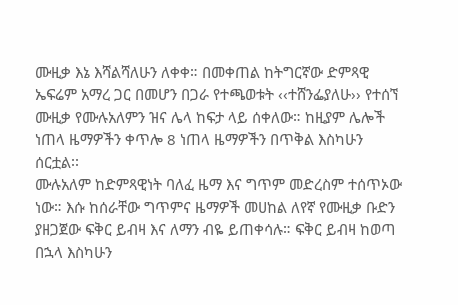ሙዚቃ እኔ እሻልሻለሁን ለቀቀ። በመቀጠል ከትግርኛው ድምጻዊ ኤፍሬም አማረ ጋር በመሆን በጋራ የተጫወቱት ‹‹ተሸንፌያለሁ›› የተሰኘ ሙዚቃ የሙሉአለምን ዝና ሌላ ከፍታ ላይ ሰቀለው። ከዚያም ሌሎች ነጠላ ዜማዎችን ቀጥሎ 8 ነጠላ ዜማዎችን በጥቅል እስካሁን ሰርቷል፡፡
ሙሉአለም ከድምጻዊነት ባለፈ ዜማ እና ግጥም መድረስም ተሰጥኦው ነው። እሱ ከሰራቸው ግጥምና ዜማዎች መሀከል ለየኛ የሙዚቃ ቡድን ያዘጋጀው ፍቅር ይብዛ እና ለማን ብዬ ይጠቀሳሉ። ፍቅር ይብዛ ከወጣ በኋላ እስካሁን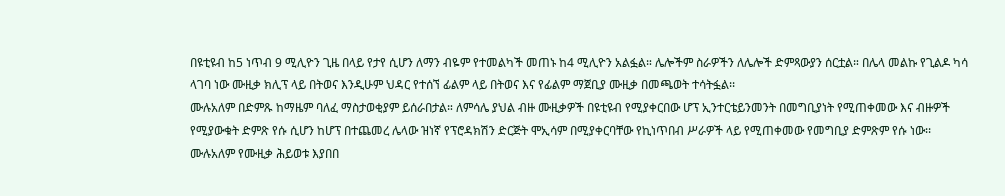በዩቲዩብ ከ5 ነጥብ 9 ሚሊዮን ጊዜ በላይ የታየ ሲሆን ለማን ብዬም የተመልካች መጠኑ ከ4 ሚሊዮን አልፏል። ሌሎችም ስራዎችን ለሌሎች ድምጻውያን ሰርቷል። በሌላ መልኩ የጊልዶ ካሳ ላገባ ነው ሙዚቃ ክሊፕ ላይ በትወና እንዲሁም ህዳር የተሰኘ ፊልም ላይ በትወና እና የፊልም ማጀቢያ ሙዚቃ በመጫወት ተሳትፏል፡፡
ሙሉአለም በድምጹ ከማዜም ባለፈ ማስታወቂያም ይሰራበታል። ለምሳሌ ያህል ብዙ ሙዚቃዎች በዩቲዩብ የሚያቀርበው ሆፕ ኢንተርቴይንመንት በመግቢያነት የሚጠቀመው እና ብዙዎች የሚያውቁት ድምጽ የሱ ሲሆን ከሆፕ በተጨመረ ሌላው ዝነኛ የፕሮዳክሽን ድርጅት ሞኢሳም በሚያቀርባቸው የኪነጥበብ ሥራዎች ላይ የሚጠቀመው የመግቢያ ድምጽም የሱ ነው፡፡
ሙሉአለም የሙዚቃ ሕይወቱ እያበበ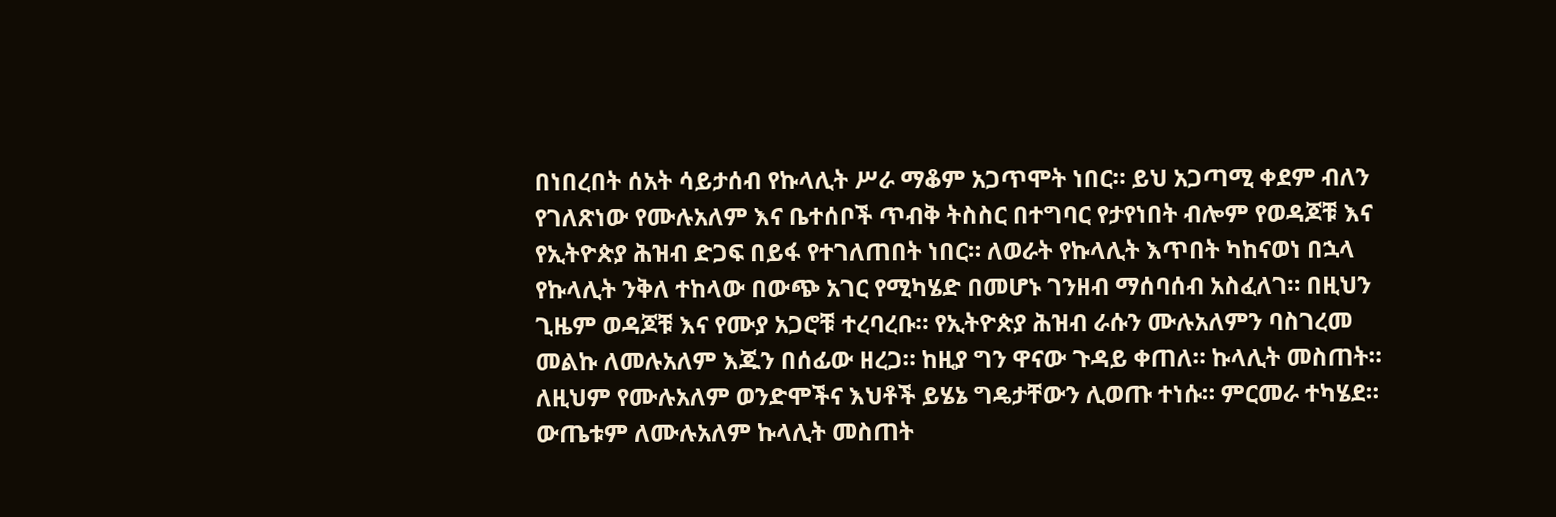በነበረበት ሰአት ሳይታሰብ የኩላሊት ሥራ ማቆም አጋጥሞት ነበር። ይህ አጋጣሚ ቀደም ብለን የገለጽነው የሙሉአለም እና ቤተሰቦች ጥብቅ ትስስር በተግባር የታየነበት ብሎም የወዳጆቹ እና የኢትዮጵያ ሕዝብ ድጋፍ በይፋ የተገለጠበት ነበር። ለወራት የኩላሊት እጥበት ካከናወነ በኋላ የኩላሊት ንቅለ ተከላው በውጭ አገር የሚካሄድ በመሆኑ ገንዘብ ማሰባሰብ አስፈለገ። በዚህን ጊዜም ወዳጆቹ እና የሙያ አጋሮቹ ተረባረቡ። የኢትዮጵያ ሕዝብ ራሱን ሙሉአለምን ባስገረመ መልኩ ለመሉአለም እጁን በሰፊው ዘረጋ። ከዚያ ግን ዋናው ጉዳይ ቀጠለ። ኩላሊት መስጠት። ለዚህም የሙሉአለም ወንድሞችና እህቶች ይሄኔ ግዴታቸውን ሊወጡ ተነሱ። ምርመራ ተካሄደ። ውጤቱም ለሙሉአለም ኩላሊት መስጠት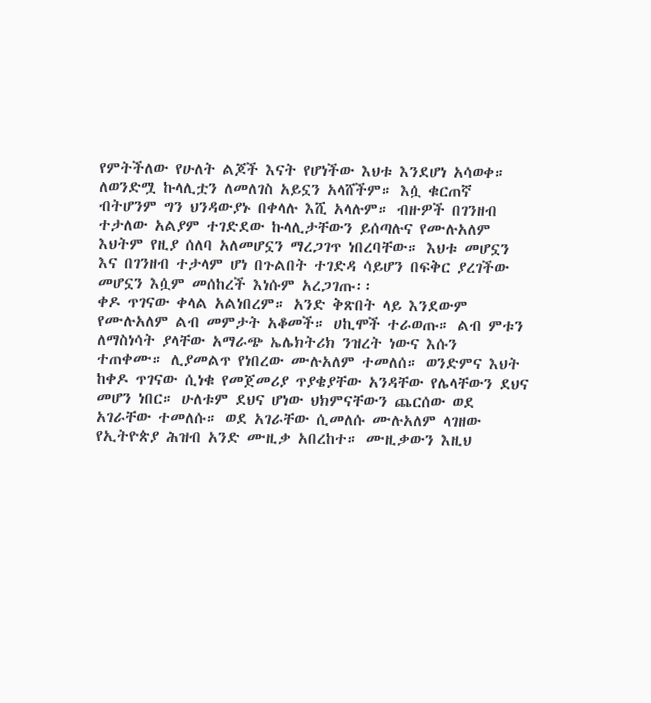የምትችለው የሁለት ልጆች እናት የሆነችው እህቱ እንደሆነ አሳወቀ። ለወንድሟ ኩላሊቷን ለመለገስ አይኗን አላሸችም። እሷ ቁርጠኛ ብትሆንም ግን ህንዳውያኑ በቀላሉ እሺ አላሉም። ብዙዎች በገንዘብ ተታለው አልያም ተገድደው ኩላሊታቸውን ይሰጣሉና የሙሉአለም እህትም የዚያ ሰለባ አለመሆኗን ማረጋገጥ ነበረባቸው። እህቱ መሆኗን እና በገንዘብ ተታላም ሆነ በጉልበት ተገድዳ ሳይሆን በፍቅር ያረገችው መሆኗን እሷም መሰከረች እነሱም አረጋገጡ፡፡
ቀዶ ጥገናው ቀላል አልነበረም። አንድ ቅጽበት ላይ እንደውም የሙሉአለም ልብ መምታት አቆመች። ሀኪሞች ተራወጡ። ልብ ምቱን ለማስነሳት ያላቸው አማራጭ ኤሌክትሪክ ንዝረት ነውና እሱን ተጠቀሙ። ሊያመልጥ የነበረው ሙሉአለም ተመለሰ። ወንድምና እህት ከቀዶ ጥገናው ሲነቁ የመጀመሪያ ጥያቄያቸው አንዳቸው የሌላቸውን ደህና መሆን ነበር። ሁለቱም ደህና ሆነው ህክምናቸውን ጨርሰው ወደ አገራቸው ተመለሱ። ወደ አገራቸው ሲመለሱ ሙሉአለም ላገዘው የኢትዮጵያ ሕዝብ አንድ ሙዚቃ አበረከተ። ሙዚቃውን እዚህ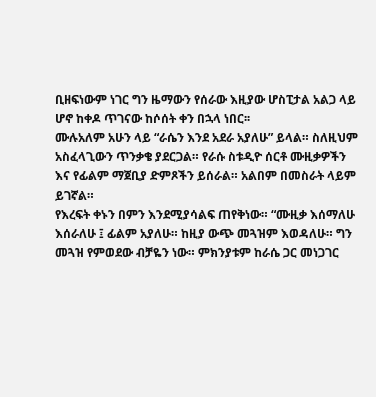ቢዘፍነውም ነገር ግን ዜማውን የሰራው እዚያው ሆስፒታል አልጋ ላይ ሆኖ ከቀዶ ጥገናው ከሶሰት ቀን በኋላ ነበር፡፡
ሙሉአለም አሁን ላይ “ራሴን እንደ አደራ አያለሁ” ይላል። ስለዚህም አስፈላጊውን ጥንቃቄ ያደርጋል። የራሱ ስቱዲዮ ሰርቶ ሙዚቃዎችን እና የፊልም ማጀቢያ ድምጾችን ይሰራል። አልበም በመስራት ላይም ይገኛል።
የእረፍት ቀኑን በምን እንደሚያሳልፍ ጠየቅነው። “ሙዚቃ እሰማለሁ እሰራለሁ ፤ ፊልም አያለሁ። ከዚያ ውጭ መጓዝም እወዳለሁ። ግን መጓዝ የምወደው ብቻዬን ነው። ምክንያቱም ከራሴ ጋር መነጋገር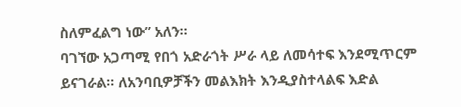ስለምፈልግ ነው” አለን።
ባገኘው አጋጣሚ የበጎ አድራጎት ሥራ ላይ ለመሳተፍ እንደሚጥርም ይናገራል። ለአንባቢዎቻችን መልእክት እንዲያስተላልፍ እድል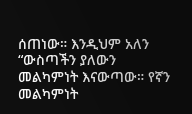ሰጠነው። እንዲህም አለን “ውስጣችን ያለውን መልካምነት እናውጣው። የኛን መልካምነት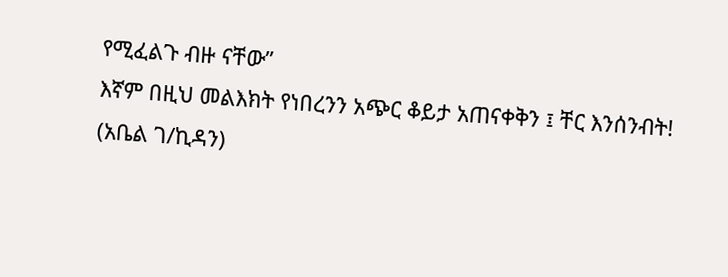የሚፈልጉ ብዙ ናቸው”
እኛም በዚህ መልእክት የነበረንን አጭር ቆይታ አጠናቀቅን ፤ ቸር እንሰንብት!
(አቤል ገ/ኪዳን)